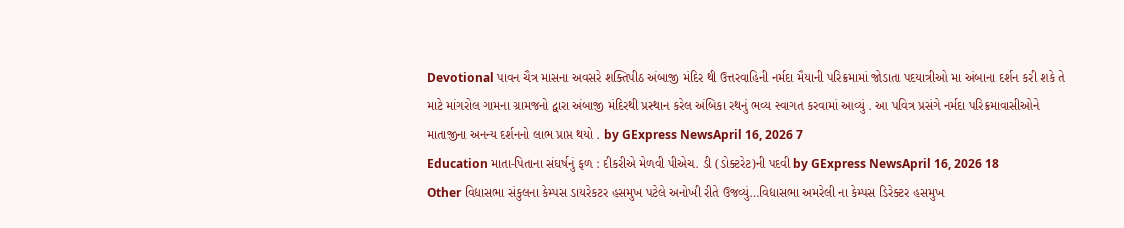Devotional પાવન ચૈત્ર માસના અવસરે શક્તિપીઠ અંબાજી મંદિર થી ઉત્તરવાહિની નર્મદા મૈયાની પરિક્રમામાં જોડાતા પદયાત્રીઓ મા અંબાના દર્શન કરી શકે તે માટે માંગરોલ ગામના ગ્રામજનો દ્વારા અંબાજી મંદિરથી પ્રસ્થાન કરેલ અંબિકા રથનું ભવ્ય સ્વાગત કરવામાં આવ્યું . આ પવિત્ર પ્રસંગે નર્મદા પરિક્રમાવાસીઓને માતાજીના અનન્ય દર્શનનો લાભ પ્રાપ્ત થયો . by GExpress NewsApril 16, 2026 7
Education માતા-પિતાના સંઘર્ષનું ફળ : દીકરીએ મેળવી પીએચ. ડી (ડોક્ટરેટ)ની પદવી by GExpress NewsApril 16, 2026 18
Other વિદ્યાસભા સંકુલના કેમ્પસ ડાયરેકટર હસમુખ પટેલે અનોખી રીતે ઉજવ્યું…વિદ્યાસભા અમરેલી ના કેમ્પસ ડિરેક્ટર હસમુખ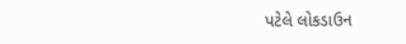પટેલે લોકડાઉન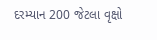દરમ્યાન 200 જેટલા વૃક્ષો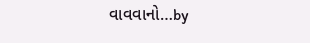વાવવાનો…by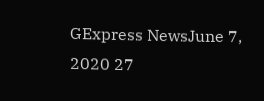GExpress NewsJune 7, 2020 27